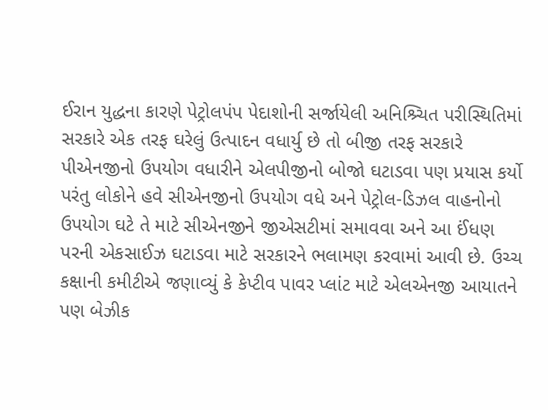ઈરાન યુદ્ધના કારણે પેટ્રોલપંપ પેદાશોની સર્જાયેલી અનિશ્ર્ચિત પરીસ્થિતિમાં સરકારે એક તરફ ઘરેલું ઉત્પાદન વધાર્યુ છે તો બીજી તરફ સરકારે પીએનજીનો ઉપયોગ વધારીને એલપીજીનો બોજો ઘટાડવા પણ પ્રયાસ કર્યો પરંતુ લોકોને હવે સીએનજીનો ઉપયોગ વધે અને પેટ્રોલ-ડિઝલ વાહનોનો ઉપયોગ ઘટે તે માટે સીએનજીને જીએસટીમાં સમાવવા અને આ ઈંધણ પરની એકસાઈઝ ઘટાડવા માટે સરકારને ભલામણ કરવામાં આવી છે. ઉચ્ચ કક્ષાની કમીટીએ જણાવ્યું કે કેપ્ટીવ પાવર પ્લાંટ માટે એલએનજી આયાતને પણ બેઝીક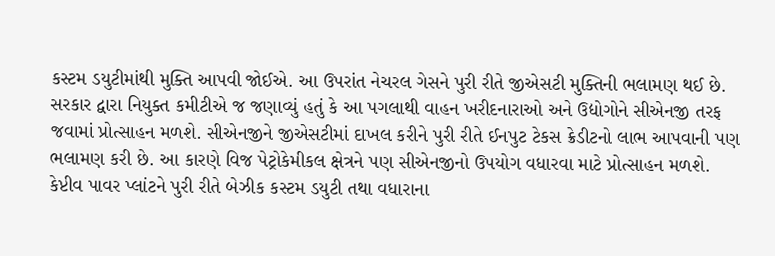કસ્ટમ ડયુટીમાંથી મુક્તિ આપવી જોઈએ. આ ઉપરાંત નેચરલ ગેસને પુરી રીતે જીએસટી મુક્તિની ભલામણ થઈ છે. સરકાર દ્વારા નિયુક્ત કમીટીએ જ જણાવ્યું હતું કે આ પગલાથી વાહન ખરીદનારાઓ અને ઉદ્યોગોને સીએનજી તરફ જવામાં પ્રોત્સાહન મળશે. સીએનજીને જીએસટીમાં દાખલ કરીને પુરી રીતે ઈનપુટ ટેકસ ક્રેડીટનો લાભ આપવાની પણ ભલામણ કરી છે. આ કારણે વિજ પેટ્રોકેમીકલ ક્ષેત્રને પણ સીએનજીનો ઉપયોગ વધારવા માટે પ્રોત્સાહન મળશે. કેપ્ટીવ પાવર પ્લાંટને પુરી રીતે બેઝીક કસ્ટમ ડયુટી તથા વધારાના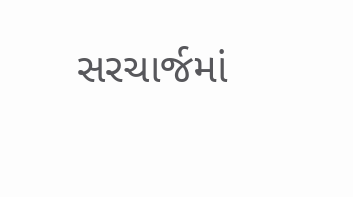સરચાર્જમાં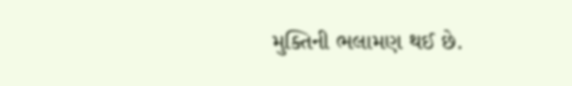મુક્તિની ભલામણ થઈ છે.